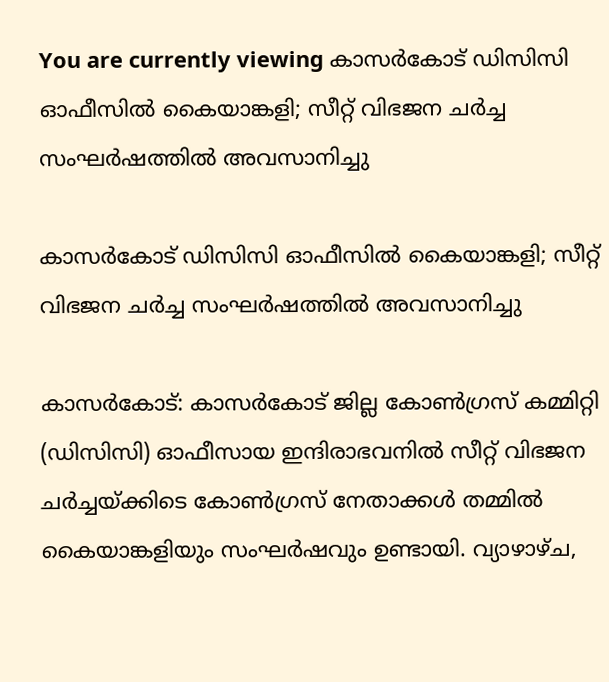You are currently viewing കാസർകോട് ഡിസിസി ഓഫീസിൽ കൈയാങ്കളി; സീറ്റ് വിഭജന ചർച്ച സംഘർഷത്തിൽ അവസാനിച്ചു

കാസർകോട് ഡിസിസി ഓഫീസിൽ കൈയാങ്കളി; സീറ്റ് വിഭജന ചർച്ച സംഘർഷത്തിൽ അവസാനിച്ചു

കാസർകോട്: കാസർകോട് ജില്ല കോൺഗ്രസ് കമ്മിറ്റി (ഡിസിസി) ഓഫീസായ ഇന്ദിരാഭവനിൽ സീറ്റ് വിഭജന ചർച്ചയ്ക്കിടെ കോൺഗ്രസ് നേതാക്കൾ തമ്മിൽ കൈയാങ്കളിയും സംഘർഷവും ഉണ്ടായി. വ്യാഴാഴ്ച,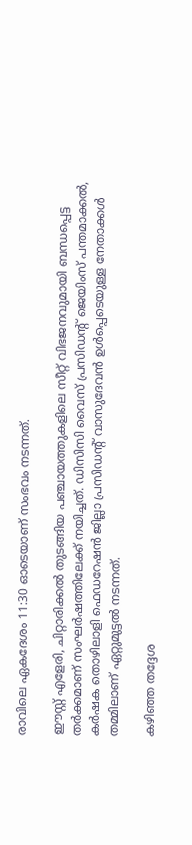രാവിലെ ഏകദേശം 11:30 ഓടെയാണ് സംഭവം നടന്നത്.

ഈസ്റ്റ് എളേരി, ചിറ്റാരിക്കൽ തുടങ്ങിയ പഞ്ചായത്തുകളിലെ സീറ്റ് വിഭജനവുമായി ബന്ധപ്പെട്ട തർക്കമാണ് സംഘർഷത്തിലേക്ക് നയിച്ചത്. ഡിസിസി വൈസ് പ്രസിഡന്റ് ജെയിംസ് പന്തമാക്കൽ, കർഷക തൊഴിലാളി ഫെഡറേഷൻ ജില്ലാ പ്രസിഡന്റ് വാസുദേവൻ ഉൾപ്പെടെയുള്ള നേതാക്കൾ തമ്മിലാണ് ഏറ്റുമുട്ടൽ നടന്നത്.

കഴിഞ്ഞ തദ്ദേശ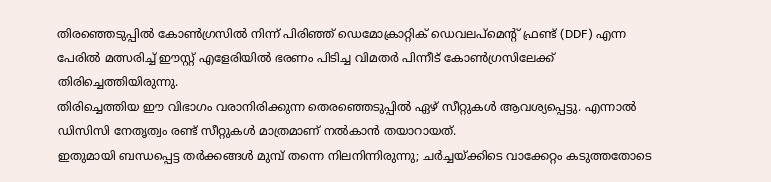തിരഞ്ഞെടുപ്പിൽ കോൺഗ്രസിൽ നിന്ന് പിരിഞ്ഞ് ഡെമോക്രാറ്റിക് ഡെവലപ്‌മെന്റ് ഫ്രണ്ട് (DDF) എന്ന പേരിൽ മത്സരിച്ച് ഈസ്റ്റ് എളേരിയിൽ ഭരണം പിടിച്ച വിമതർ പിന്നീട് കോൺഗ്രസിലേക്ക് തിരിച്ചെത്തിയിരുന്നു.
തിരിച്ചെത്തിയ ഈ വിഭാഗം വരാനിരിക്കുന്ന തെരഞ്ഞെടുപ്പിൽ ഏഴ് സീറ്റുകൾ ആവശ്യപ്പെട്ടു. എന്നാൽ ഡിസിസി നേതൃത്വം രണ്ട് സീറ്റുകൾ മാത്രമാണ് നൽകാൻ തയാറായത്.
ഇതുമായി ബന്ധപ്പെട്ട തർക്കങ്ങൾ മുമ്പ് തന്നെ നിലനിന്നിരുന്നു; ചർച്ചയ്ക്കിടെ വാക്കേറ്റം കടുത്തതോടെ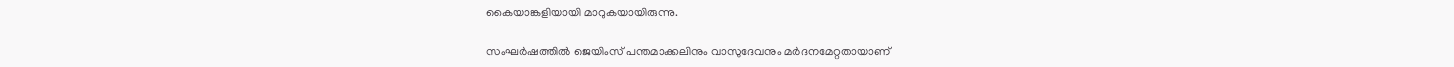കൈയാങ്കളിയായി മാറുകയായിരുന്നു.

സംഘർഷത്തിൽ ജെയിംസ് പന്തമാക്കലിനും വാസുദേവനും മർദനമേറ്റതായാണ്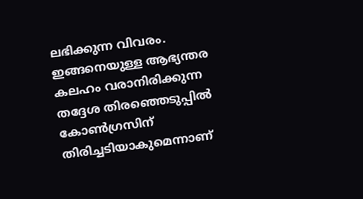ലഭിക്കുന്ന വിവരം. ഇങ്ങനെയുള്ള ആഭ്യന്തര കലഹം വരാനിരിക്കുന്ന തദ്ദേശ തിരഞ്ഞെടുപ്പിൽ കോൺഗ്രസിന് തിരിച്ചടിയാകുമെന്നാണ്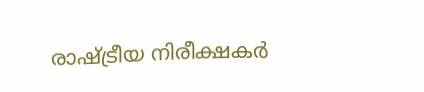രാഷ്ട്രീയ നിരീക്ഷകർ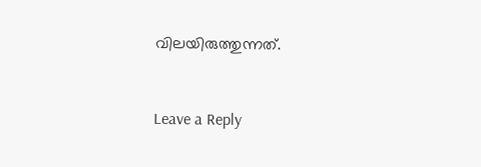വിലയിരുത്തുന്നത്.



Leave a Reply